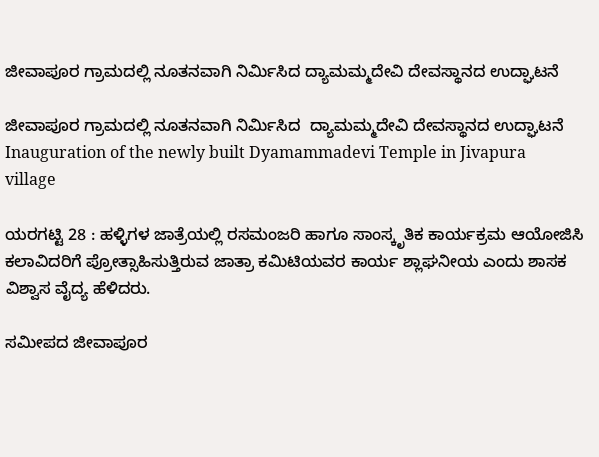ಜೀವಾಪೂರ ಗ್ರಾಮದಲ್ಲಿ ನೂತನವಾಗಿ ನಿರ್ಮಿಸಿದ ದ್ಯಾಮಮ್ಮದೇವಿ ದೇವಸ್ಥಾನದ ಉದ್ಘಾಟನೆ

ಜೀವಾಪೂರ ಗ್ರಾಮದಲ್ಲಿ ನೂತನವಾಗಿ ನಿರ್ಮಿಸಿದ  ದ್ಯಾಮಮ್ಮದೇವಿ ದೇವಸ್ಥಾನದ ಉದ್ಘಾಟನೆ Inauguration of the newly built Dyamammadevi Temple in Jivapura village

ಯರಗಟ್ಟಿ 28 : ಹಳ್ಳಿಗಳ ಜಾತ್ರೆಯಲ್ಲಿ ರಸಮಂಜರಿ ಹಾಗೂ ಸಾಂಸ್ಕೃತಿಕ ಕಾರ್ಯಕ್ರಮ ಆಯೋಜಿಸಿ ಕಲಾವಿದರಿಗೆ ಪ್ರೋತ್ಸಾಹಿಸುತ್ತಿರುವ ಜಾತ್ರಾ ಕಮಿಟಿಯವರ ಕಾರ್ಯ ಶ್ಲಾಘನೀಯ ಎಂದು ಶಾಸಕ ವಿಶ್ವಾಸ ವೈದ್ಯ ಹೆಳಿದರು.

ಸಮೀಪದ ಜೀವಾಪೂರ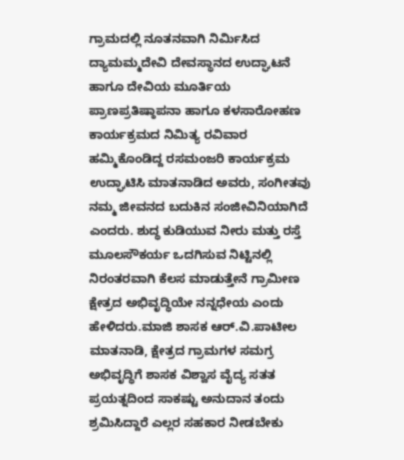ಗ್ರಾಮದಲ್ಲಿ ನೂತನವಾಗಿ ನಿರ್ಮಿಸಿದ  ದ್ಯಾಮಮ್ಮದೇವಿ ದೇವಸ್ಥಾನದ ಉದ್ಘಾಟನೆ ಹಾಗೂ ದೇವಿಯ ಮೂರ್ತಿಯ ಪ್ರಾಣಪ್ರತಿಷ್ಠಾಪನಾ ಹಾಗೂ ಕಳಸಾರೋಹಣ ಕಾರ್ಯಕ್ರಮದ ನಿಮಿತ್ಯ ರವಿವಾರ ಹಮ್ಮಿಕೊಂಡಿದ್ದ ರಸಮಂಜರಿ ಕಾರ್ಯಕ್ರಮ ಉದ್ಘಾಟಿಸಿ ಮಾತನಾಡಿದ ಅವರು, ಸಂಗೀತವು ನಮ್ಮ ಜೀವನದ ಬದುಕಿನ ಸಂಜೀವಿನಿಯಾಗಿದೆ ಎಂದರು. ಶುದ್ಧ ಕುಡಿಯುವ ನೀರು ಮತ್ತು ರಸ್ತೆ ಮೂಲಸೌಕರ್ಯ ಒದಗಿಸುವ ನಿಟ್ಟಿನಲ್ಲಿ ನಿರಂತರವಾಗಿ ಕೆಲಸ ಮಾಡುತ್ತೇನೆ ಗ್ರಾಮೀಣ ಕ್ಷೇತ್ರದ ಅಭಿವೃದ್ಧಿಯೇ ನನ್ನಧೇಯ ಎಂದು ಹೇಳಿದರು.ಮಾಜಿ ಶಾಸಕ ಆರ್‌.ವಿ.ಪಾಟೀಲ ಮಾತನಾಡಿ, ಕ್ಷೇತ್ರದ ಗ್ರಾಮಗಳ ಸಮಗ್ರ ಅಭಿವೃದ್ಧಿಗೆ ಶಾಸಕ ವಿಶ್ವಾಸ ವೈದ್ಯ ಸತತ ಪ್ರಯತ್ನದಿಂದ ಸಾಕಷ್ಟು ಅನುದಾನ ತಂದು ಶ್ರಮಿಸಿದ್ದಾರೆ ಎಲ್ಲರ ಸಹಕಾರ ನೀಡಬೇಕು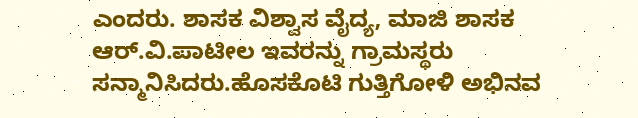ಎಂದರು. ಶಾಸಕ ವಿಶ್ವಾಸ ವೈದ್ಯ, ಮಾಜಿ ಶಾಸಕ ಆರ್‌.ವಿ.ಪಾಟೀಲ ಇವರನ್ನು ಗ್ರಾಮಸ್ಥರು ಸನ್ಮಾನಿಸಿದರು.ಹೊಸಕೊಟಿ ಗುತ್ತಿಗೋಳಿ ಅಭಿನವ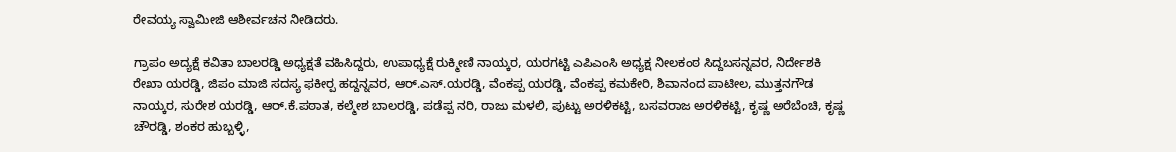ರೇವಯ್ಯ ಸ್ವಾಮೀಜಿ ಆಶೀರ್ವಚನ ನೀಡಿದರು.

ಗ್ರಾಪಂ ಅದ್ಯಕ್ಷೆ ಕವಿತಾ ಬಾಲರಡ್ಡಿ ಅಧ್ಯಕ್ಷತೆ ವಹಿಸಿದ್ದರು, ಉಪಾಧ್ಯಕ್ಷೆ ರುಕ್ಮೀಣಿ ನಾಯ್ಕರ, ಯರಗಟ್ಟಿ ಎಪಿಎಂಸಿ ಅಧ್ಯಕ್ಷ ನೀಲಕಂಠ ಸಿದ್ದಬಸನ್ನವರ, ನಿರ್ದೇಶಕಿ ರೇಖಾ ಯರಡ್ಡಿ, ಜಿಪಂ ಮಾಜಿ ಸದಸ್ಯ ಫಕೀರ‍್ಪ ಹದ್ದನ್ನವರ, ಆರ್‌.ಎಸ್‌.ಯರಡ್ಡಿ, ವೆಂಕಪ್ಪ ಯರಡ್ಡಿ, ವೆಂಕಪ್ಪ ಕಮಕೇರಿ, ಶಿವಾನಂದ ಪಾಟೀಲ, ಮುತ್ತನಗೌಡ ನಾಯ್ಕರ, ಸುರೇಶ ಯರಡ್ಡಿ, ಆರ್‌.ಕೆ.ಪಠಾತ, ಕಲ್ಮೇಶ ಬಾಲರಡ್ಡಿ, ಪಡೆಪ್ಪ ನರಿ, ರಾಜು ಮಳಲಿ, ಪುಟ್ಟು ಅರಳಿಕಟ್ಟಿ, ಬಸವರಾಜ ಅರಳಿಕಟ್ಟಿ, ಕೃಷ್ಣ ಅರೆಬೆಂಚಿ, ಕೃಷ್ಣ ಚೌರಡ್ಡಿ, ಶಂಕರ ಹುಬ್ಬಳ್ಳಿ,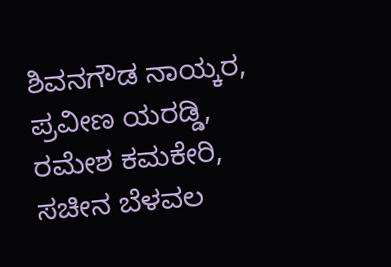ಶಿವನಗೌಡ ನಾಯ್ಕರ, ಪ್ರವೀಣ ಯರಡ್ಡಿ, ರಮೇಶ ಕಮಕೇರಿ, ಸಚೀನ ಬೆಳವಲ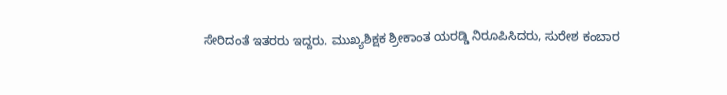ಸೇರಿದಂತೆ ಇತರರು ಇದ್ದರು. ಮುಖ್ಯಶಿಕ್ಷಕ ಶ್ರೀಕಾಂತ ಯರಡ್ಡಿ ನಿರೂಪಿಸಿದರು, ಸುರೇಶ ಕಂಬಾರ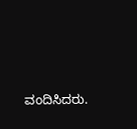ವಂದಿಸಿದರು.